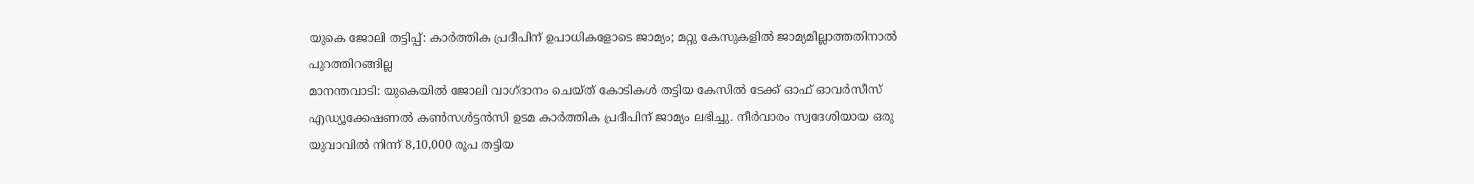യുകെ ജോലി തട്ടിപ്പ്: കാർത്തിക പ്രദീപിന് ഉപാധികളോടെ ജാമ്യം; മറ്റു കേസുകളിൽ ജാമ്യമില്ലാത്തതിനാൽ പുറത്തിറങ്ങില്ല
മാനന്തവാടി: യുകെയിൽ ജോലി വാഗ്ദാനം ചെയ്ത് കോടികൾ തട്ടിയ കേസിൽ ടേക്ക് ഓഫ് ഓവർസീസ് എഡ്യൂക്കേഷണൽ കൺസൾട്ടൻസി ഉടമ കാർത്തിക പ്രദീപിന് ജാമ്യം ലഭിച്ചു. നീർവാരം സ്വദേശിയായ ഒരു യുവാവിൽ നിന്ന് 8,10,000 രൂപ തട്ടിയ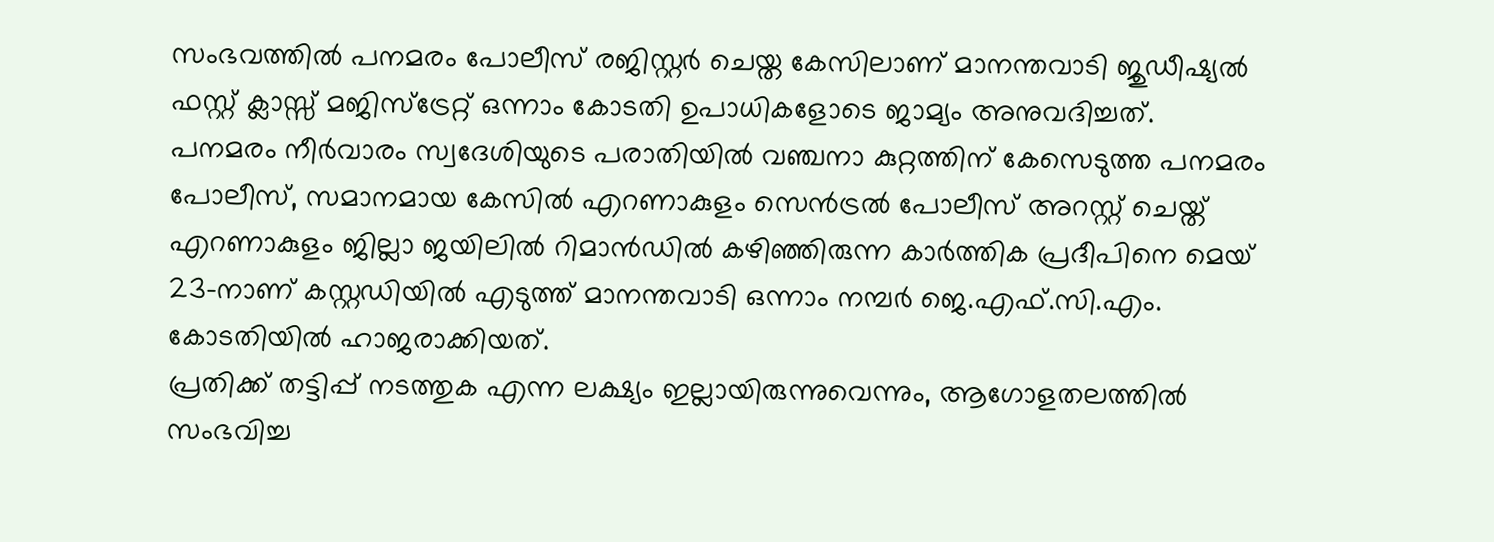സംഭവത്തിൽ പനമരം പോലീസ് രജിസ്റ്റർ ചെയ്ത കേസിലാണ് മാനന്തവാടി ജുഡീഷ്യൽ ഫസ്റ്റ് ക്ലാസ്സ് മജിസ്ട്രേറ്റ് ഒന്നാം കോടതി ഉപാധികളോടെ ജാമ്യം അനുവദിച്ചത്.
പനമരം നീർവാരം സ്വദേശിയുടെ പരാതിയിൽ വഞ്ചനാ കുറ്റത്തിന് കേസെടുത്ത പനമരം പോലീസ്, സമാനമായ കേസിൽ എറണാകുളം സെൻട്രൽ പോലീസ് അറസ്റ്റ് ചെയ്ത് എറണാകുളം ജില്ലാ ജയിലിൽ റിമാൻഡിൽ കഴിഞ്ഞിരുന്ന കാർത്തിക പ്രദീപിനെ മെയ് 23-നാണ് കസ്റ്റഡിയിൽ എടുത്ത് മാനന്തവാടി ഒന്നാം നമ്പർ ജെ.എഫ്.സി.എം. കോടതിയിൽ ഹാജരാക്കിയത്.
പ്രതിക്ക് തട്ടിപ്പ് നടത്തുക എന്ന ലക്ഷ്യം ഇല്ലായിരുന്നുവെന്നും, ആഗോളതലത്തിൽ സംഭവിച്ച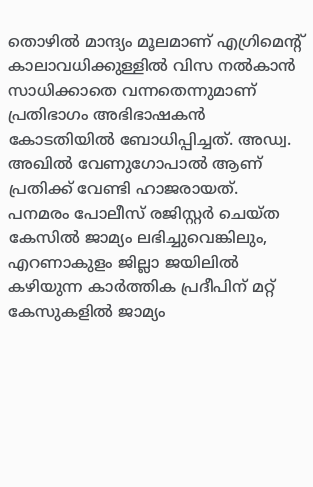തൊഴിൽ മാന്ദ്യം മൂലമാണ് എഗ്രിമെന്റ് കാലാവധിക്കുള്ളിൽ വിസ നൽകാൻ സാധിക്കാതെ വന്നതെന്നുമാണ് പ്രതിഭാഗം അഭിഭാഷകൻ കോടതിയിൽ ബോധിപ്പിച്ചത്. അഡ്വ. അഖിൽ വേണുഗോപാൽ ആണ് പ്രതിക്ക് വേണ്ടി ഹാജരായത്.
പനമരം പോലീസ് രജിസ്റ്റർ ചെയ്ത കേസിൽ ജാമ്യം ലഭിച്ചുവെങ്കിലും, എറണാകുളം ജില്ലാ ജയിലിൽ കഴിയുന്ന കാർത്തിക പ്രദീപിന് മറ്റ് കേസുകളിൽ ജാമ്യം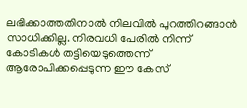ലഭിക്കാത്തതിനാൽ നിലവിൽ പുറത്തിറങ്ങാൻ സാധിക്കില്ല. നിരവധി പേരിൽ നിന്ന് കോടികൾ തട്ടിയെടുത്തെന്ന് ആരോപിക്കപ്പെടുന്ന ഈ കേസ്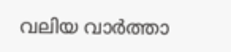വലിയ വാർത്താ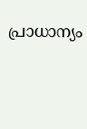പ്രാധാന്യം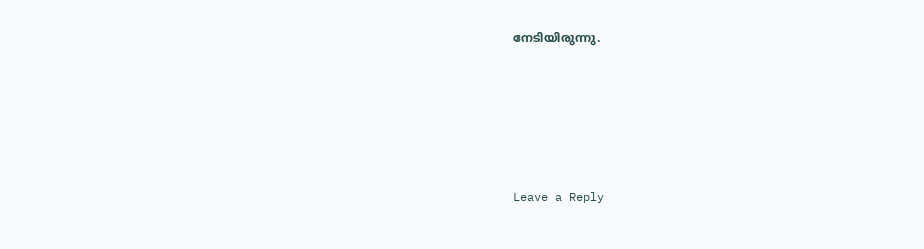നേടിയിരുന്നു.





Leave a Reply